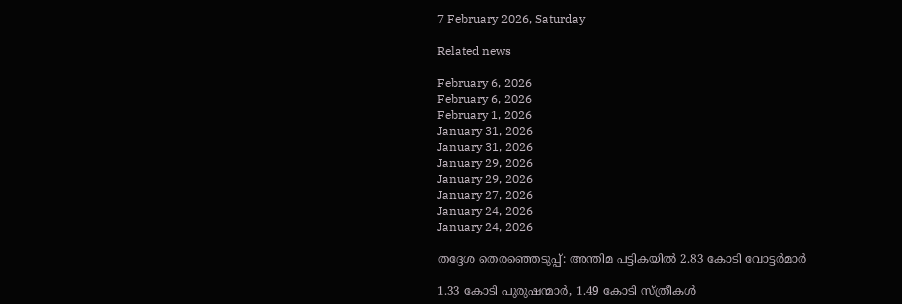7 February 2026, Saturday

Related news

February 6, 2026
February 6, 2026
February 1, 2026
January 31, 2026
January 31, 2026
January 29, 2026
January 29, 2026
January 27, 2026
January 24, 2026
January 24, 2026

തദ്ദേശ തെര‌ഞ്ഞെടുപ്പ്: അന്തിമ പട്ടികയില്‍ 2.83 കോടി വോട്ടര്‍മാര്‍

1.33 കോടി പുരുഷന്മാര്‍, 1.49 കോടി സ്ത്രീകള്‍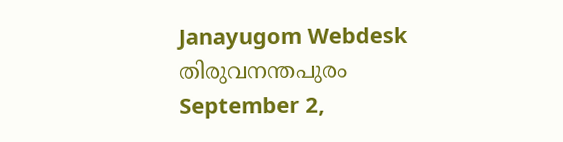Janayugom Webdesk
തിരുവനന്തപുരം
September 2,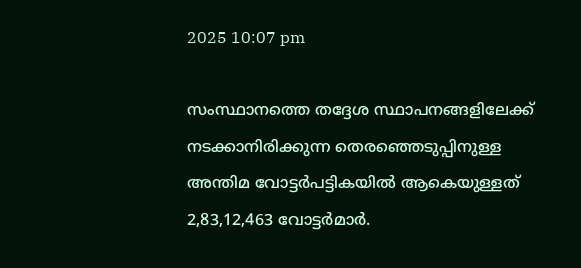2025 10:07 pm

സംസ്ഥാനത്തെ തദ്ദേശ സ്ഥാപനങ്ങളിലേക്ക് നടക്കാനിരിക്കുന്ന തെരഞ്ഞെടുപ്പിനുള്ള അന്തിമ വോട്ടർപട്ടികയിൽ ആകെയുള്ളത് 2,83,12,463 വോട്ടർമാർ.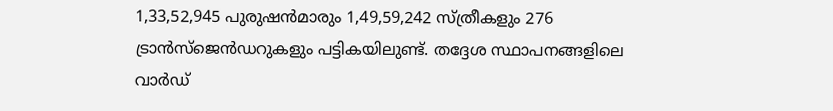1,33,52,945 പുരുഷൻമാരും 1,49,59,242 സ്ത്രീകളും 276 ട്രാൻസ്ജെൻഡറുകളും പട്ടികയിലുണ്ട്. തദ്ദേശ സ്ഥാപനങ്ങളിലെ വാർഡ്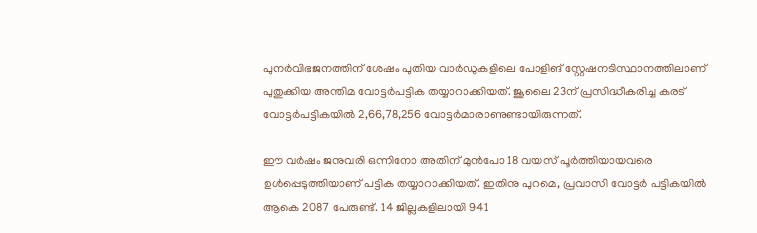പുനർവിഭജനത്തിന് ശേഷം പുതിയ വാർഡുകളിലെ പോളിങ് സ്റ്റേഷനടിസ്ഥാനത്തിലാണ് പുതുക്കിയ അന്തിമ വോട്ടർപട്ടിക തയ്യാറാക്കിയത്. ജൂലൈ 23ന് പ്രസിദ്ധീകരിച്ച കരട് വോട്ടർപട്ടികയിൽ 2,66,78,256 വോട്ടർമാരാണുണ്ടായിരുന്നത്.

ഈ വര്‍ഷം ജനുവരി ഒന്നിനോ അതിന് മുൻപോ 18 വയസ് പൂർത്തിയായവരെ ഉൾപ്പെടുത്തിയാണ് പട്ടിക തയ്യാറാക്കിയത്. ഇതിനു പുറമെ, പ്രവാസി വോട്ടർ പട്ടികയിൽ ആകെ 2087 പേരുണ്ട്. 14 ജില്ലകളിലായി 941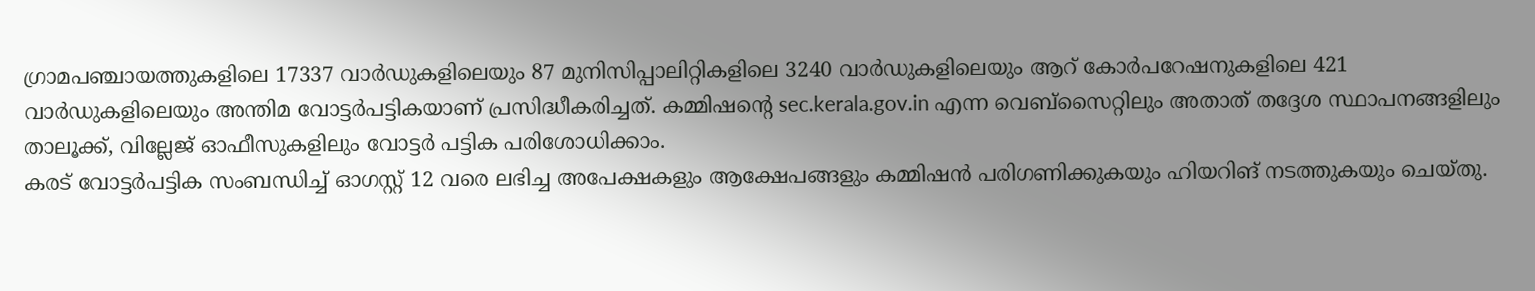ഗ്രാമപഞ്ചായത്തുകളിലെ 17337 വാർഡുകളിലെയും 87 മുനിസിപ്പാലിറ്റികളിലെ 3240 വാർഡുകളിലെയും ആറ് കോർപറേഷനുകളിലെ 421 വാർഡുകളിലെയും അന്തിമ വോട്ടർപട്ടികയാണ് പ്രസിദ്ധീകരിച്ചത്. കമ്മിഷന്റെ sec.kerala.gov.in എന്ന വെബ്സൈറ്റിലും അതാത് തദ്ദേശ സ്ഥാപനങ്ങളിലും താലൂക്ക്, വില്ലേജ് ഓഫീസുകളിലും വോട്ടർ പട്ടിക പരിശോധിക്കാം.
കരട് വോട്ടർപട്ടിക സംബന്ധിച്ച് ഓഗസ്റ്റ് 12 വരെ ലഭിച്ച അപേക്ഷകളും ആക്ഷേപങ്ങളും കമ്മിഷൻ പരിഗണിക്കുകയും ഹിയറിങ് നടത്തുകയും ചെയ്തു.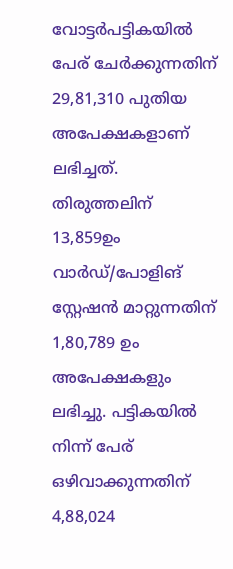വോട്ടർപട്ടികയിൽ പേര് ചേർക്കുന്നതിന് 29,81,310 പുതിയ അപേക്ഷകളാണ് ലഭിച്ചത്. തിരുത്തലിന് 13,859ഉം വാർഡ്/പോളിങ് സ്റ്റേഷൻ മാറ്റുന്നതിന് 1,80,789 ഉം അപേക്ഷകളും ലഭിച്ചു. പട്ടികയിൽ നിന്ന് പേര് ഒഴിവാക്കുന്നതിന് 4,88,024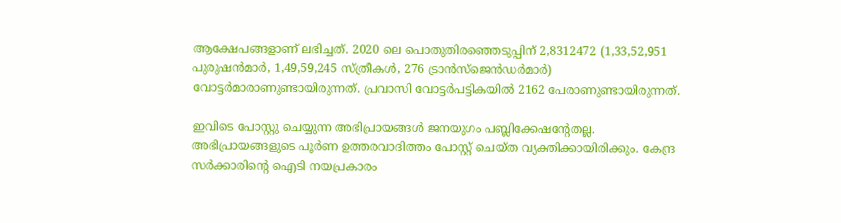ആക്ഷേപങ്ങളാണ് ലഭിച്ചത്. 2020 ലെ പൊതുതിരഞ്ഞെടുപ്പിന് 2,8312472 (1,33,52,951 പുരുഷൻമാര്‍, 1,49,59,245 സ്ത്രീകള്‍, 276 ട്രാൻസ്ജെൻഡര്‍മാര്‍) വോട്ടർമാരാണുണ്ടായിരുന്നത്. പ്രവാസി വോട്ടർപട്ടികയിൽ 2162 പേരാണുണ്ടായിരുന്നത്.

ഇവിടെ പോസ്റ്റു ചെയ്യുന്ന അഭിപ്രായങ്ങള്‍ ജനയുഗം പബ്ലിക്കേഷന്റേതല്ല. അഭിപ്രായങ്ങളുടെ പൂര്‍ണ ഉത്തരവാദിത്തം പോസ്റ്റ് ചെയ്ത വ്യക്തിക്കായിരിക്കും. കേന്ദ്ര സര്‍ക്കാരിന്റെ ഐടി നയപ്രകാരം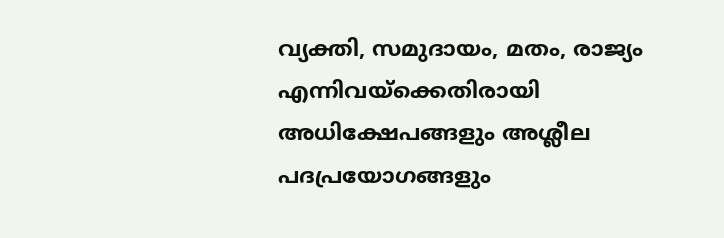വ്യക്തി, സമുദായം, മതം, രാജ്യം എന്നിവയ്‌ക്കെതിരായി അധിക്ഷേപങ്ങളും അശ്ലീല പദപ്രയോഗങ്ങളും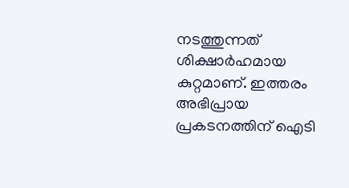നടത്തുന്നത് ശിക്ഷാര്‍ഹമായ കുറ്റമാണ്. ഇത്തരം അഭിപ്രായ പ്രകടനത്തിന് ഐടി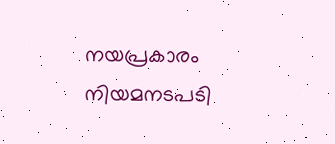നയപ്രകാരം നിയമനടപടി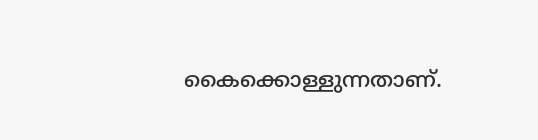കൈക്കൊള്ളുന്നതാണ്.